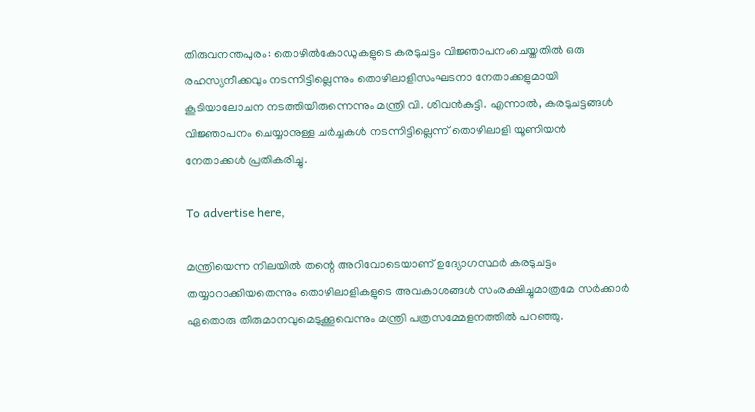തിരുവനന്തപുരം: തൊഴിൽകോഡുകളുടെ കരടുചട്ടം വിജ്ഞാപനംചെയ്തതിൽ ഒരു രഹസ്യനീക്കവും നടന്നിട്ടില്ലെന്നും തൊഴിലാളിസംഘടനാ നേതാക്കളുമായി കൂടിയാലോചന നടത്തിയിരുന്നെന്നും മന്ത്രി വി. ശിവൻകുട്ടി. എന്നാൽ, കരടുചട്ടങ്ങൾ വിജ്ഞാപനം ചെയ്യാനുള്ള ചർച്ചകൾ നടന്നിട്ടില്ലെന്ന് തൊഴിലാളി യൂണിയൻ നേതാക്കൾ പ്രതികരിച്ചു.

To advertise here,

മന്ത്രിയെന്ന നിലയിൽ തന്റെ അറിവോടെയാണ് ഉദ്യോഗസ്ഥർ കരടുചട്ടം തയ്യാറാക്കിയതെന്നും തൊഴിലാളികളുടെ അവകാശങ്ങൾ സംരക്ഷിച്ചുമാത്രമേ സർക്കാർ ഏതൊരു തീരുമാനവുമെടുക്കൂവെന്നും മന്ത്രി പത്രസമ്മേളനത്തിൽ പറഞ്ഞു.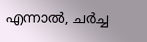എന്നാൽ, ചർച്ച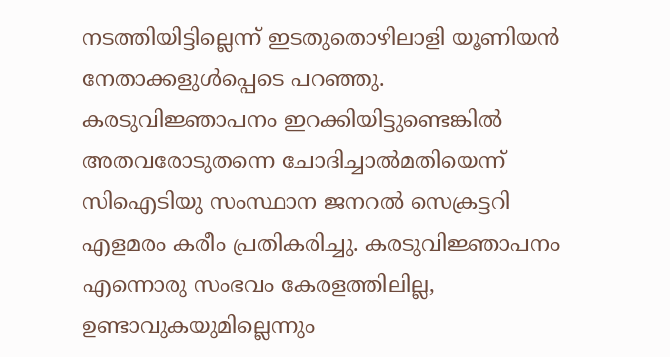നടത്തിയിട്ടില്ലെന്ന് ഇടതുതൊഴിലാളി യൂണിയൻ നേതാക്കളുൾപ്പെടെ പറഞ്ഞു. കരടുവിജ്ഞാപനം ഇറക്കിയിട്ടുണ്ടെങ്കിൽ അതവരോടുതന്നെ ചോദിച്ചാൽമതിയെന്ന് സിഐടിയു സംസ്ഥാന ജനറൽ സെക്രട്ടറി എളമരം കരീം പ്രതികരിച്ചു. കരടുവിജ്ഞാപനം എന്നൊരു സംഭവം കേരളത്തിലില്ല, ഉണ്ടാവുകയുമില്ലെന്നും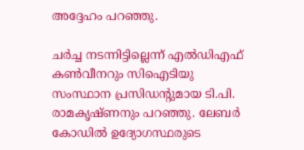അദ്ദേഹം പറഞ്ഞു.

ചർച്ച നടന്നിട്ടില്ലെന്ന് എൽഡിഎഫ് കൺവീനറും സിഐടിയു സംസ്ഥാന പ്രസിഡന്റുമായ ടി.പി. രാമകൃഷ്ണനും പറഞ്ഞു. ലേബർ കോഡിൽ ഉദ്യോഗസ്ഥരുടെ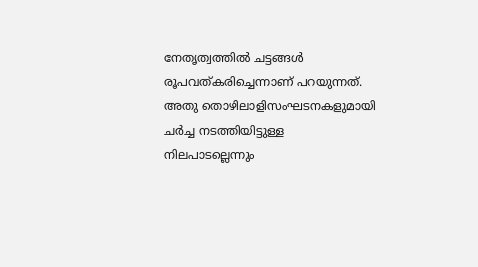നേതൃത്വത്തിൽ ചട്ടങ്ങൾ രൂപവത്കരിച്ചെന്നാണ് പറയുന്നത്. അതു തൊഴിലാളിസംഘടനകളുമായി ചർച്ച നടത്തിയിട്ടുള്ള നിലപാടല്ലെന്നും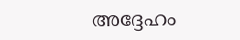അദ്ദേഹം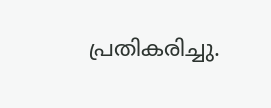പ്രതികരിച്ചു.